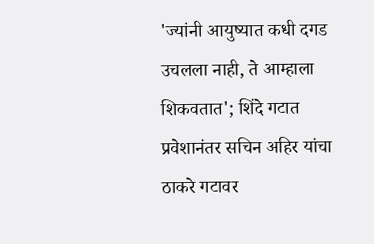'ज्यांनी आयुष्यात कधी दगड उचलला नाही, ते आम्हाला शिकवतात'; शिंदे गटात प्रवेशानंतर सचिन अहिर यांचा ठाकरे गटावर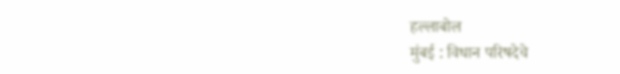हल्लाबोल
मुंबई : विधान परिषदेचे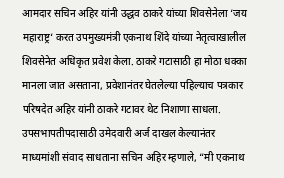आमदार सचिन अहिर यांनी उद्धव ठाकरे यांच्या शिवसेनेला ‘जय महाराष्ट्र‘ करत उपमुख्यमंत्री एकनाथ शिंदे यांच्या नेतृत्वाखालील शिवसेनेत अधिकृत प्रवेश केला. ठाकरे गटासाठी हा मोठा धक्का मानला जात असताना, प्रवेशानंतर घेतलेल्या पहिल्याच पत्रकार परिषदेत अहिर यांनी ठाकरे गटावर थेट निशाणा साधला.
उपसभापतीपदासाठी उमेदवारी अर्ज दाखल केल्यानंतर माध्यमांशी संवाद साधताना सचिन अहिर म्हणाले, “मी एकनाथ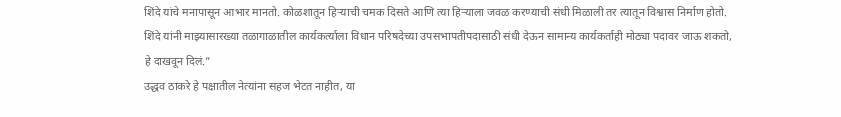शिंदे यांचे मनापासून आभार मानतो. कोळशातून हिऱ्याची चमक दिसते आणि त्या हिऱ्याला जवळ करण्याची संधी मिळाली तर त्यातून विश्वास निर्माण होतो. शिंदे यांनी माझ्यासारख्या तळागाळातील कार्यकर्त्याला विधान परिषदेच्या उपसभापतीपदासाठी संधी देऊन सामान्य कार्यकर्ताही मोठ्या पदावर जाऊ शकतो, हे दाखवून दिलं.”
उद्धव ठाकरे हे पक्षातील नेत्यांना सहज भेटत नाहीत, या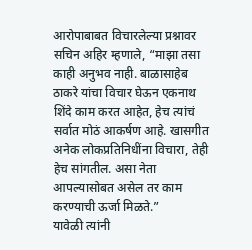आरोपाबाबत विचारलेल्या प्रश्नावर सचिन अहिर म्हणाले, “माझा तसा काही अनुभव नाही. बाळासाहेब ठाकरे यांचा विचार घेऊन एकनाथ शिंदे काम करत आहेत, हेच त्यांचं सर्वात मोठं आकर्षण आहे. खासगीत अनेक लोकप्रतिनिधींना विचारा, तेही हेच सांगतील. असा नेता आपल्यासोबत असेल तर काम करण्याची ऊर्जा मिळते.”
यावेळी त्यांनी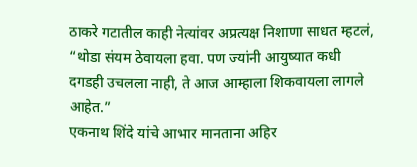ठाकरे गटातील काही नेत्यांवर अप्रत्यक्ष निशाणा साधत म्हटलं, “थोडा संयम ठेवायला हवा. पण ज्यांनी आयुष्यात कधी दगडही उचलला नाही, ते आज आम्हाला शिकवायला लागले आहेत.”
एकनाथ शिंदे यांचे आभार मानताना अहिर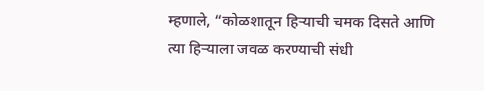म्हणाले, “कोळशातून हिऱ्याची चमक दिसते आणि त्या हिऱ्याला जवळ करण्याची संधी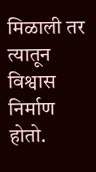मिळाली तर त्यातून विश्वास निर्माण होतो.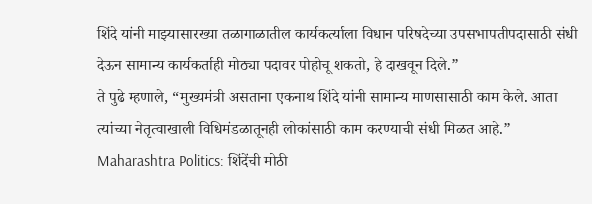शिंदे यांनी माझ्यासारख्या तळागाळातील कार्यकर्त्याला विधान परिषदेच्या उपसभापतीपदासाठी संधी देऊन सामान्य कार्यकर्ताही मोठ्या पदावर पोहोचू शकतो, हे दाखवून दिले.”
ते पुढे म्हणाले, “मुख्यमंत्री असताना एकनाथ शिंदे यांनी सामान्य माणसासाठी काम केले. आता त्यांच्या नेतृत्वाखाली विधिमंडळातूनही लोकांसाठी काम करण्याची संधी मिळत आहे.”
Maharashtra Politics: शिंदेंची मोठी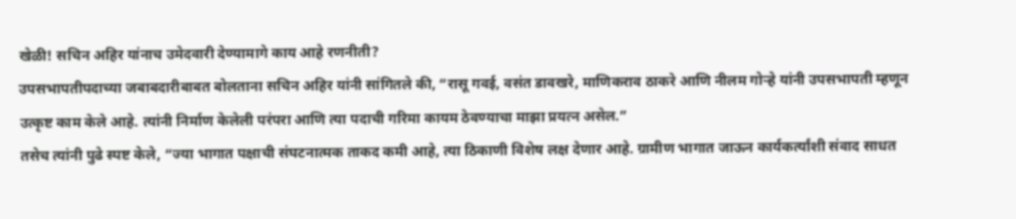खेळी! सचिन अहिर यांनाच उमेदवारी देण्यामागे काय आहे रणनीती?
उपसभापतीपदाच्या जबाबदारीबाबत बोलताना सचिन अहिर यांनी सांगितले की, “रासू गवई, वसंत डावखरे, माणिकराव ठाकरे आणि नीलम गोऱ्हे यांनी उपसभापती म्हणून उत्कृष्ट काम केले आहे. त्यांनी निर्माण केलेली परंपरा आणि त्या पदाची गरिमा कायम ठेवण्याचा माझा प्रयत्न असेल.”
तसेच त्यांनी पुढे स्पष्ट केले, “ज्या भागात पक्षाची संघटनात्मक ताकद कमी आहे, त्या ठिकाणी विशेष लक्ष देणार आहे. ग्रामीण भागात जाऊन कार्यकर्त्यांशी संवाद साधत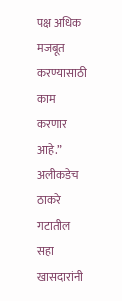पक्ष अधिक मजबूत करण्यासाठी काम करणार आहे.”
अलीकडेच ठाकरे गटातील सहा खासदारांनी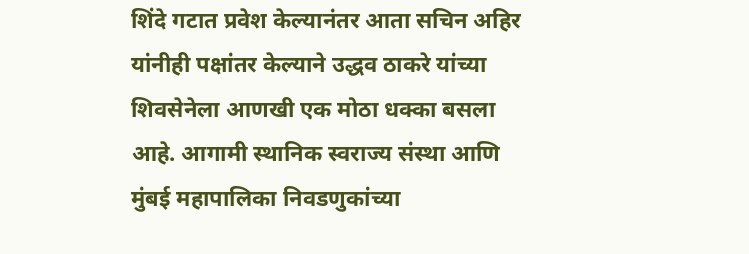शिंदे गटात प्रवेश केल्यानंतर आता सचिन अहिर यांनीही पक्षांतर केल्याने उद्धव ठाकरे यांच्या शिवसेनेला आणखी एक मोठा धक्का बसला आहे. आगामी स्थानिक स्वराज्य संस्था आणि मुंबई महापालिका निवडणुकांच्या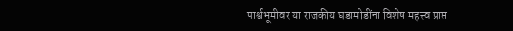पार्श्वभूमीवर या राजकीय घडामोडींना विशेष महत्त्व प्राप्त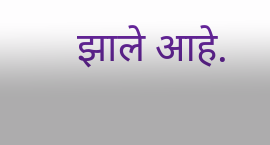झाले आहे.